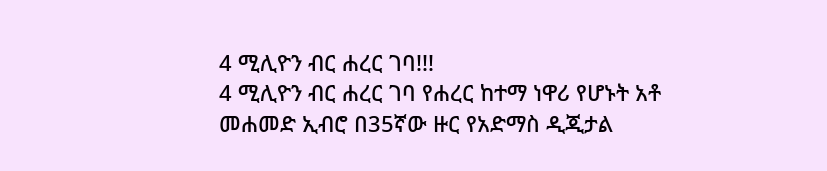4 ሚሊዮን ብር ሐረር ገባ!!!
4 ሚሊዮን ብር ሐረር ገባ የሐረር ከተማ ነዋሪ የሆኑት አቶ መሐመድ ኢብሮ በ35ኛው ዙር የአድማስ ዲጂታል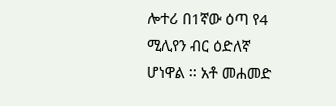ሎተሪ በ1ኛው ዕጣ የ4 ሚሊየን ብር ዕድለኛ ሆነዋል ፡፡ አቶ መሐመድ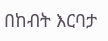በከብት እርባታ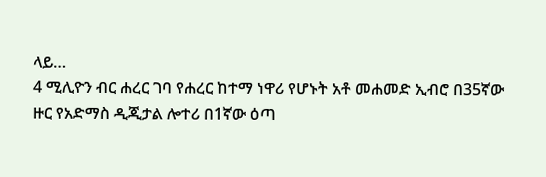ላይ…
4 ሚሊዮን ብር ሐረር ገባ የሐረር ከተማ ነዋሪ የሆኑት አቶ መሐመድ ኢብሮ በ35ኛው ዙር የአድማስ ዲጂታል ሎተሪ በ1ኛው ዕጣ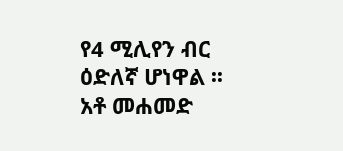የ4 ሚሊየን ብር ዕድለኛ ሆነዋል ፡፡ አቶ መሐመድ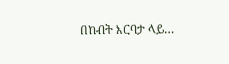በከብት እርባታ ላይ…